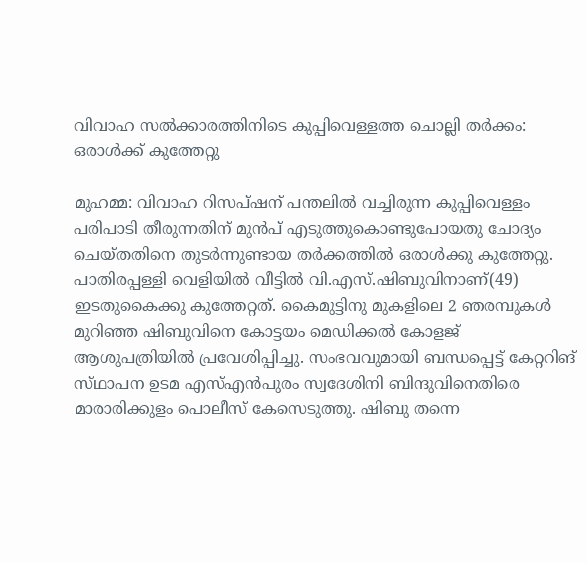വിവാഹ സൽക്കാരത്തിനിടെ കുപ്പിവെള്ളത്ത ചൊല്ലി തർക്കം: ഒരാൾക്ക് കുത്തേറ്റു

മുഹമ്മ: വിവാഹ റിസപ്ഷന് പന്തലിൽ വച്ചിരുന്ന കുപ്പിവെള്ളം പരിപാടി തീരുന്നതിന് മുൻപ് എടുത്തുകൊണ്ടുപോയതു ചോദ്യം ചെയ്‌തതിനെ തുടർന്നുണ്ടായ തർക്കത്തിൽ ഒരാൾക്കു കുത്തേറ്റു. പാതിരപ്പള്ളി വെളിയിൽ വീട്ടിൽ വി.എസ്.ഷിബുവിനാണ്(49) ഇടതുകൈക്കു കുത്തേറ്റത്. കൈമുട്ടിനു മുകളിലെ 2 ഞരമ്പുകൾ മുറിഞ്ഞ ഷിബുവിനെ കോട്ടയം മെഡിക്കൽ കോളജ് ആശുപത്രിയിൽ പ്രവേശിപ്പിച്ചു. സംഭവവുമായി ബന്ധപ്പെട്ട് കേറ്ററിങ് സ്‌ഥാപന ഉടമ എസ്എൻപുരം സ്വദേശിനി ബിന്ദുവിനെതിരെ മാരാരിക്കുളം പൊലീസ് കേസെടുത്തു. ഷിബു തന്നെ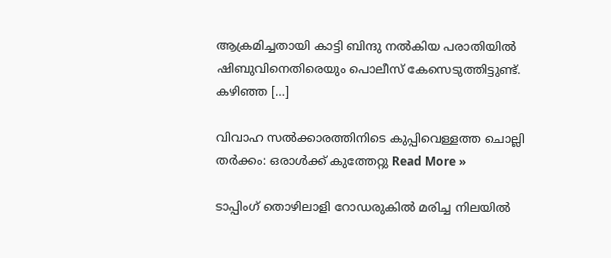ആക്രമിച്ചതായി കാട്ടി ബിന്ദു നൽകിയ പരാതിയിൽ ഷിബുവിനെതിരെയും പൊലീസ് കേസെടുത്തിട്ടുണ്ട്. കഴിഞ്ഞ […]

വിവാഹ സൽക്കാരത്തിനിടെ കുപ്പിവെള്ളത്ത ചൊല്ലി തർക്കം: ഒരാൾക്ക് കുത്തേറ്റു Read More »

ടാപ്പിംഗ് തൊഴിലാളി റോഡരുകിൽ മരിച്ച നിലയിൽ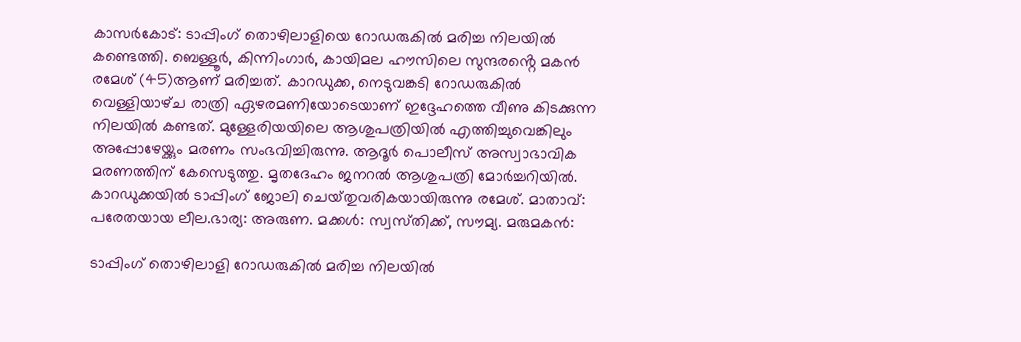കാസർകോട്: ടാപ്പിംഗ് തൊഴിലാളിയെ റോഡരുകിൽ മരിച്ച നിലയിൽ കണ്ടെത്തി. ബെള്ളൂർ, കിന്നിംഗാർ, കായിമല ഹൗസിലെ സുന്ദരൻ്റെ മകൻ രമേശ് (45)ആണ് മരിച്ചത്. കാറഡുക്ക, നെടുവങ്കടി റോഡരുകിൽ വെള്ളിയാഴ്‌ച രാത്രി ഏഴരമണിയോടെയാണ് ഇദ്ദേഹത്തെ വീണു കിടക്കുന്ന നിലയിൽ കണ്ടത്. മുള്ളേരിയയിലെ ആശുപത്രിയിൽ എത്തിച്ചുവെങ്കിലും അപ്പോഴേയ്ക്കും മരണം സംഭവിച്ചിരുന്നു. ആദൂർ പൊലീസ് അസ്വാഭാവിക മരണത്തിന് കേസെടുത്തു. മൃതദേഹം ജനറൽ ആശുപത്രി മോർച്ചറിയിൽ. കാറഡുക്കയിൽ ടാപ്പിംഗ് ജോലി ചെയ്‌തുവരികയായിരുന്നു രമേശ്. മാതാവ്: പരേതയായ ലീല.ഭാര്യ: അരുണ. മക്കൾ: സ്വസ്‌തിക്ക്, സൗമ്യ. മരുമകൻ:

ടാപ്പിംഗ് തൊഴിലാളി റോഡരുകിൽ മരിച്ച നിലയിൽ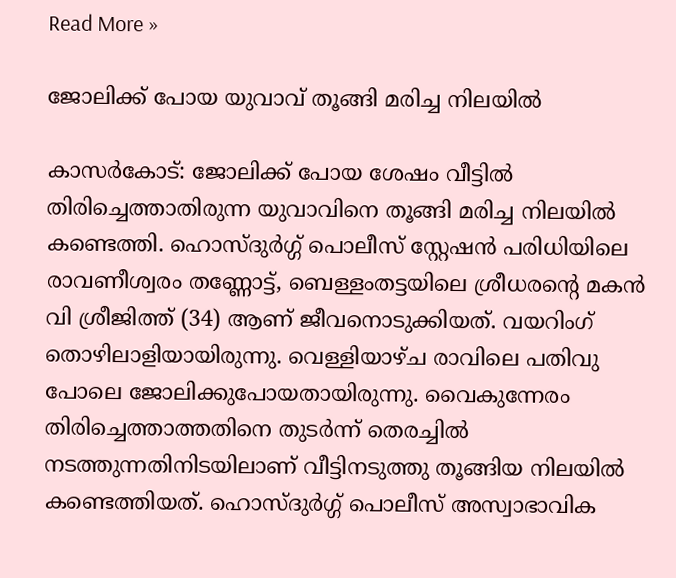Read More »

ജോലിക്ക് പോയ യുവാവ് തൂങ്ങി മരിച്ച നിലയിൽ

കാസർകോട്: ജോലിക്ക് പോയ ശേഷം വീട്ടിൽ തിരിച്ചെത്താതിരുന്ന യുവാവിനെ തൂങ്ങി മരിച്ച നിലയിൽ കണ്ടെത്തി. ഹൊസ്‌ദുർഗ്ഗ് പൊലീസ് സ്റ്റേഷൻ പരിധിയിലെ രാവണീശ്വരം തണ്ണോട്ട്, ബെള്ളംതട്ടയിലെ ശ്രീധരൻ്റെ മകൻ വി ശ്രീജിത്ത് (34) ആണ് ജീവനൊടുക്കിയത്. വയറിംഗ് തൊഴിലാളിയായിരുന്നു. വെള്ളിയാഴ്‌ച രാവിലെ പതിവു പോലെ ജോലിക്കുപോയതായിരുന്നു. വൈകുന്നേരം തിരിച്ചെത്താത്തതിനെ തുടർന്ന് തെരച്ചിൽ നടത്തുന്നതിനിടയിലാണ് വീട്ടിനടുത്തു തൂങ്ങിയ നിലയിൽ കണ്ടെത്തിയത്. ഹൊസ്‌ദുർഗ്ഗ് പൊലീസ് അസ്വാഭാവിക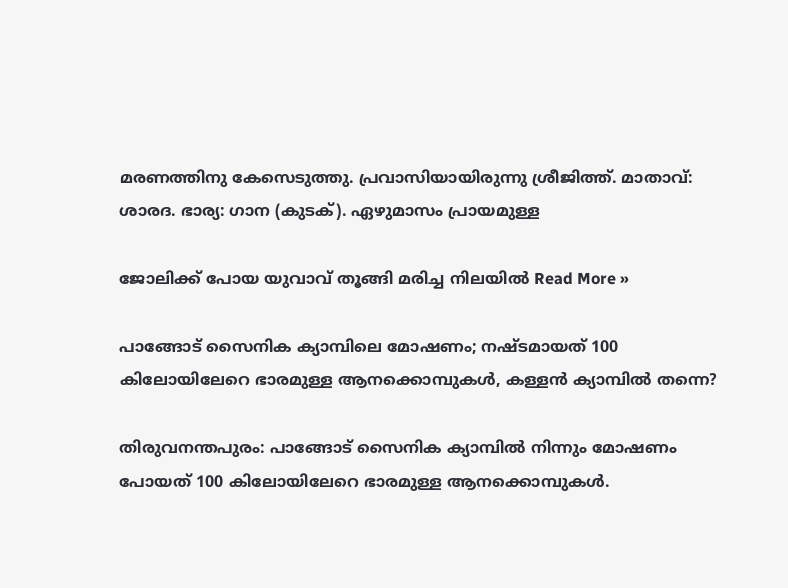മരണത്തിനു കേസെടുത്തു. പ്രവാസിയായിരുന്നു ശ്രീജിത്ത്. മാതാവ്: ശാരദ. ഭാര്യ: ഗാന (കുടക്). ഏഴുമാസം പ്രായമുള്ള

ജോലിക്ക് പോയ യുവാവ് തൂങ്ങി മരിച്ച നിലയിൽ Read More »

പാങ്ങോട് സൈനിക ക്യാമ്പിലെ മോഷണം; നഷ്‌ടമായത് 100 കിലോയിലേറെ ഭാരമുള്ള ആനക്കൊമ്പുകൾ, കള്ളൻ ക്യാമ്പിൽ തന്നെ?

തിരുവനന്തപുരം: പാങ്ങോട് സൈനിക ക്യാമ്പിൽ നിന്നും മോഷണം പോയത് 100 കിലോയിലേറെ ഭാരമുള്ള ആനക്കൊമ്പുകൾ.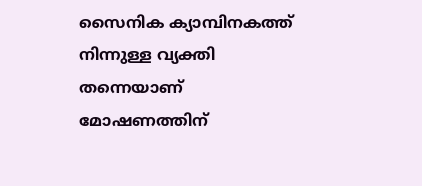സൈനിക ക്യാമ്പിനകത്ത് നിന്നുള്ള വ്യക്തി തന്നെയാണ് മോഷണത്തിന്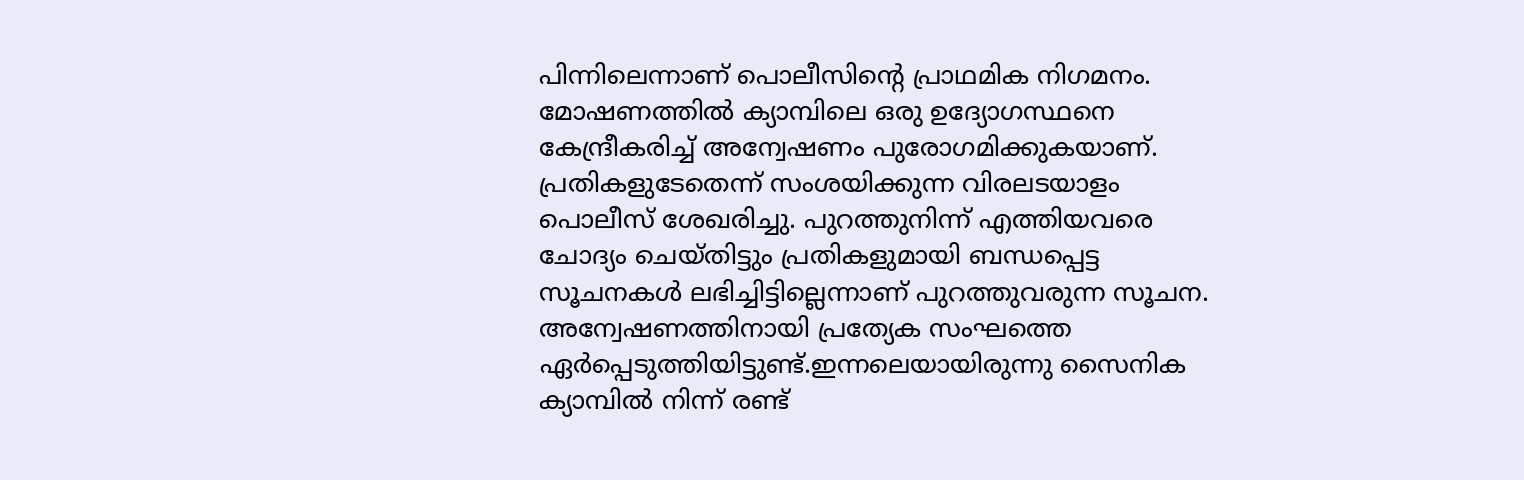പിന്നിലെന്നാണ് പൊലീസിന്റെ പ്രാഥമിക നിഗമനം. മോഷണത്തിൽ ക്യാമ്പിലെ ഒരു ഉദ്യോഗസ്ഥനെ കേന്ദ്രീകരിച്ച് അന്വേഷണം പുരോഗമിക്കുകയാണ്. പ്രതികളുടേതെന്ന് സംശയിക്കുന്ന വിരലടയാളം പൊലീസ് ശേഖരിച്ചു. പുറത്തുനിന്ന് എത്തിയവരെ ചോദ്യം ചെയ്‌തിട്ടും പ്രതികളുമായി ബന്ധപ്പെട്ട സൂചനകൾ ലഭിച്ചിട്ടില്ലെന്നാണ് പുറത്തുവരുന്ന സൂചന. അന്വേഷണത്തിനായി പ്രത്യേക സംഘത്തെ ഏർപ്പെടുത്തിയിട്ടുണ്ട്.ഇന്നലെയായിരുന്നു സൈനിക ക്യാമ്പിൽ നിന്ന് രണ്ട്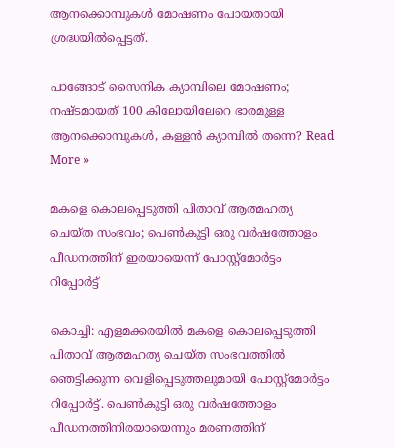ആനക്കൊമ്പുകൾ മോഷണം പോയതായി ശ്രദ്ധയിൽപ്പെട്ടത്.

പാങ്ങോട് സൈനിക ക്യാമ്പിലെ മോഷണം; നഷ്‌ടമായത് 100 കിലോയിലേറെ ഭാരമുള്ള ആനക്കൊമ്പുകൾ, കള്ളൻ ക്യാമ്പിൽ തന്നെ? Read More »

മകളെ കൊലപ്പെടുത്തി പിതാവ് ആത്മഹത്യ ചെയ്ത സംഭവം; പെൺകുട്ടി ഒരു വർഷത്തോളം പീഡനത്തിന് ഇരയായെന്ന് പോസ്റ്റ്മോർട്ടം റിപ്പോർട്ട്

കൊച്ചി: എളമക്കരയിൽ മകളെ കൊലപ്പെടുത്തി പിതാവ് ആത്മഹത്യ ചെയ്‌ത സംഭവത്തിൽ ഞെട്ടിക്കുന്ന വെളിപ്പെടുത്തലുമായി പോസ്റ്റ്മോർട്ടം റിപ്പോർട്ട്. പെൺകുട്ടി ഒരു വർഷത്തോളം പീഡനത്തിനിരയായെന്നും മരണത്തിന്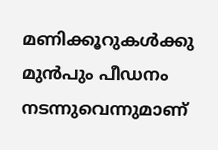മണിക്കൂറുകൾക്കു മുൻപും പീഡനം നടന്നുവെന്നുമാണ്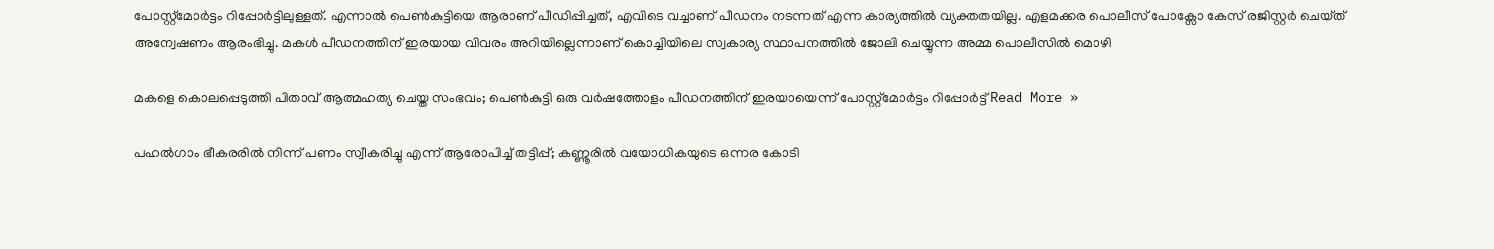പോസ്റ്റ്മോർട്ടം റിപ്പോർട്ടിലുള്ളത്. എന്നാൽ പെൺകുട്ടിയെ ആരാണ് പീഡിപ്പിച്ചത്, എവിടെ വച്ചാണ് പീഡനം നടന്നത് എന്ന കാര്യത്തിൽ വ്യക്തതയില്ല. എളമക്കര പൊലീസ് പോക്സോ കേസ് രജിസ്റ്റർ ചെയ്‌ത്‌ അന്വേഷണം ആരംഭിച്ചു. മകൾ പീഡനത്തിന് ഇരയായ വിവരം അറിയില്ലെന്നാണ് കൊച്ചിയിലെ സ്വകാര്യ സ്ഥാപനത്തിൽ ജോലി ചെയ്യുന്ന അമ്മ പൊലീസിൽ മൊഴി

മകളെ കൊലപ്പെടുത്തി പിതാവ് ആത്മഹത്യ ചെയ്ത സംഭവം; പെൺകുട്ടി ഒരു വർഷത്തോളം പീഡനത്തിന് ഇരയായെന്ന് പോസ്റ്റ്മോർട്ടം റിപ്പോർട്ട് Read More »

പഹൽഗാം ഭീകരരിൽ നിന്ന് പണം സ്വീകരിച്ചു എന്ന് ആരോപിച്ച് തട്ടിപ്പ്; കണ്ണൂരിൽ വയോധികയുടെ ഒന്നര കോടി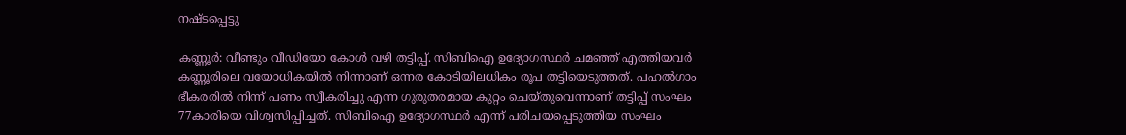നഷ്ടപ്പെട്ടു

കണ്ണൂർ: വീണ്ടും വീഡിയോ കോൾ വഴി തട്ടിപ്പ്. സിബിഐ ഉദ്യോഗസ്ഥർ ചമഞ്ഞ് എത്തിയവർ കണ്ണൂരിലെ വയോധികയിൽ നിന്നാണ് ഒന്നര കോടിയിലധികം രൂപ തട്ടിയെടുത്തത്. പഹൽഗാം ഭീകരരിൽ നിന്ന് പണം സ്വീകരിച്ചു എന്ന ഗുരുതരമായ കുറ്റം ചെയ്തുവെന്നാണ് തട്ടിപ്പ് സംഘം 77കാരിയെ വിശ്വസിപ്പിച്ചത്. സിബിഐ ഉദ്യോഗസ്ഥർ എന്ന് പരിചയപ്പെടുത്തിയ സംഘം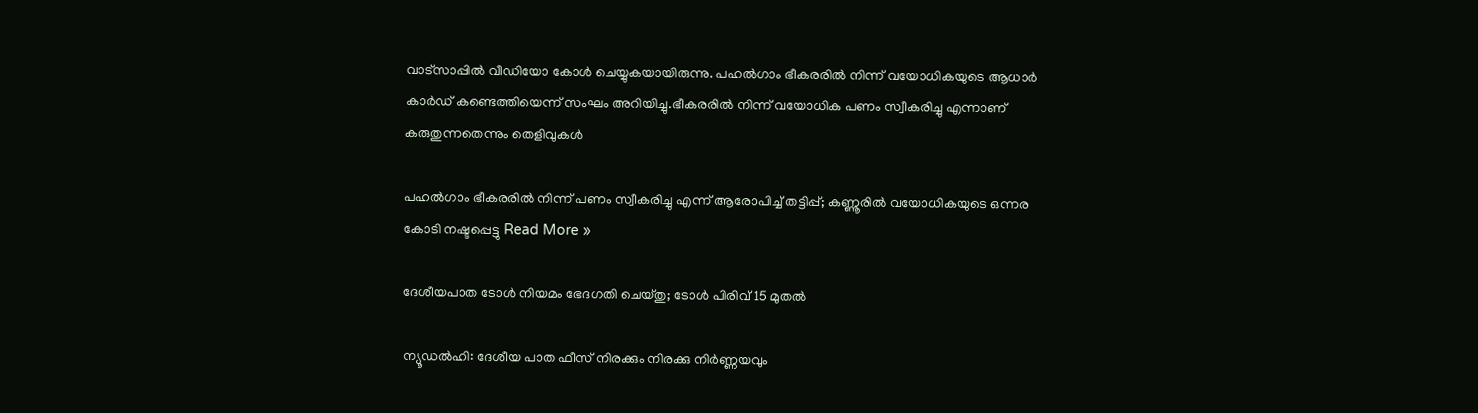വാട്‌സാപ്പിൽ വീഡിയോ കോൾ ചെയ്യുകയായിരുന്നു. പഹൽഗാം ഭീകരരിൽ നിന്ന് വയോധികയുടെ ആധാർ കാർഡ് കണ്ടെത്തിയെന്ന് സംഘം അറിയിച്ചു.ഭീകരരിൽ നിന്ന് വയോധിക പണം സ്വീകരിച്ചു എന്നാണ് കരുതുന്നതെന്നും തെളിവുകൾ

പഹൽഗാം ഭീകരരിൽ നിന്ന് പണം സ്വീകരിച്ചു എന്ന് ആരോപിച്ച് തട്ടിപ്പ്; കണ്ണൂരിൽ വയോധികയുടെ ഒന്നര കോടി നഷ്ടപ്പെട്ടു Read More »

ദേശീയപാത ടോൾ നിയമം ഭേദഗതി ചെയ്‌തു; ടോൾ പിരിവ് 15 മുതൽ

ന്യൂഡൽഹി: ദേശീയ പാത ഫീസ് നിരക്കും നിരക്കു നിർണ്ണയവും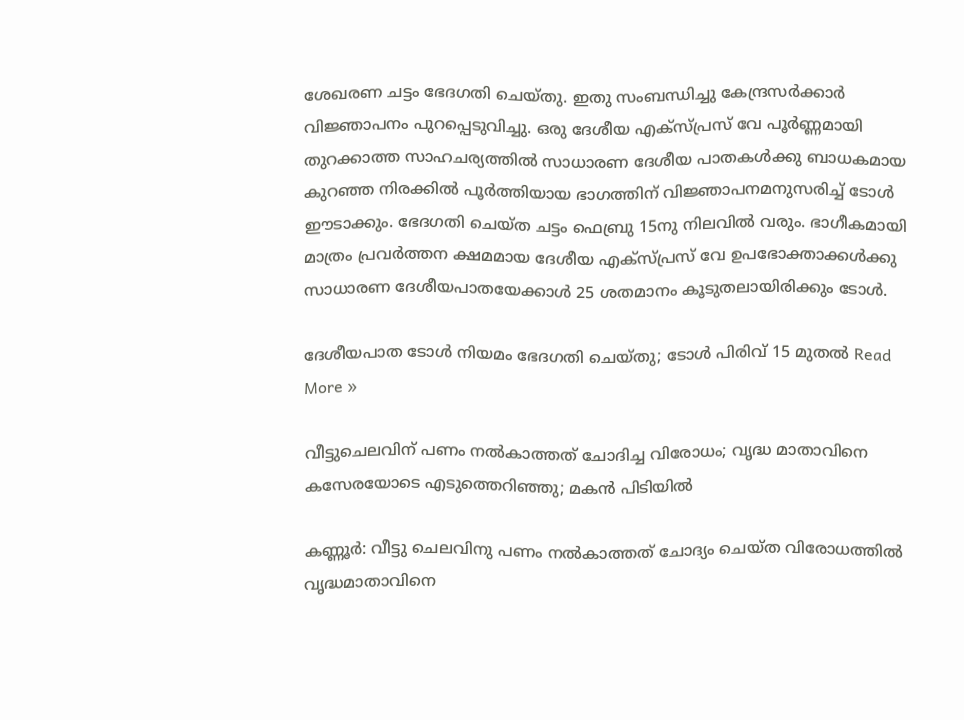ശേഖരണ ചട്ടം ഭേദഗതി ചെയ്‌തു. ഇതു സംബന്ധിച്ചു കേന്ദ്രസർക്കാർ വിജ്ഞാപനം പുറപ്പെടുവിച്ചു. ഒരു ദേശീയ എക്‌സ്പ്രസ് വേ പൂർണ്ണമായി തുറക്കാത്ത സാഹചര്യത്തിൽ സാധാരണ ദേശീയ പാതകൾക്കു ബാധകമായ കുറഞ്ഞ നിരക്കിൽ പൂർത്തിയായ ഭാഗത്തിന് വിജ്ഞാപനമനുസരിച്ച് ടോൾ ഈടാക്കും. ഭേദഗതി ചെയ്‌ത ചട്ടം ഫെബ്രു 15നു നിലവിൽ വരും. ഭാഗീകമായി മാത്രം പ്രവർത്തന ക്ഷമമായ ദേശീയ എക്‌സ്പ്രസ് വേ ഉപഭോക്താക്കൾക്കു സാധാരണ ദേശീയപാതയേക്കാൾ 25 ശതമാനം കൂടുതലായിരിക്കും ടോൾ.

ദേശീയപാത ടോൾ നിയമം ഭേദഗതി ചെയ്‌തു; ടോൾ പിരിവ് 15 മുതൽ Read More »

വീട്ടുചെലവിന് പണം നൽകാത്തത് ചോദിച്ച വിരോധം; വൃദ്ധ മാതാവിനെ കസേരയോടെ എടുത്തെറിഞ്ഞു; മകൻ പിടിയിൽ

കണ്ണൂർ: വീട്ടു ചെലവിനു പണം നൽകാത്തത് ചോദ്യം ചെയ്‌ത വിരോധത്തിൽ വൃദ്ധമാതാവിനെ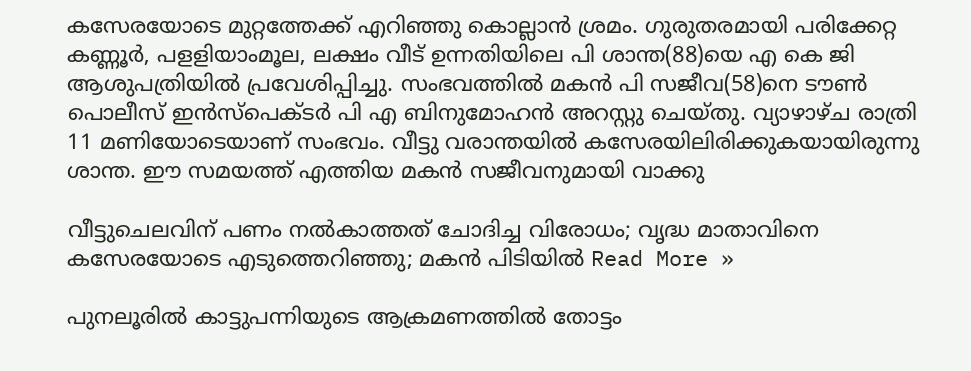കസേരയോടെ മുറ്റത്തേക്ക് എറിഞ്ഞു കൊല്ലാൻ ശ്രമം. ഗുരുതരമായി പരിക്കേറ്റ കണ്ണൂർ, പളളിയാംമൂല, ലക്ഷം വീട് ഉന്നതിയിലെ പി ശാന്ത(88)യെ എ കെ ജി ആശുപത്രിയിൽ പ്രവേശിപ്പിച്ചു. സംഭവത്തിൽ മകൻ പി സജീവ(58)നെ ടൗൺ പൊലീസ് ഇൻസ്പെക്ടർ പി എ ബിനുമോഹൻ അറസ്റ്റു ചെയ്തു. വ്യാഴാഴ്ച രാത്രി 11 മണിയോടെയാണ് സംഭവം. വീട്ടു വരാന്തയിൽ കസേരയിലിരിക്കുകയായിരുന്നു ശാന്ത. ഈ സമയത്ത് എത്തിയ മകൻ സജീവനുമായി വാക്കു

വീട്ടുചെലവിന് പണം നൽകാത്തത് ചോദിച്ച വിരോധം; വൃദ്ധ മാതാവിനെ കസേരയോടെ എടുത്തെറിഞ്ഞു; മകൻ പിടിയിൽ Read More »

പുനലൂരിൽ കാട്ടുപന്നിയുടെ ആക്രമണത്തിൽ തോട്ടം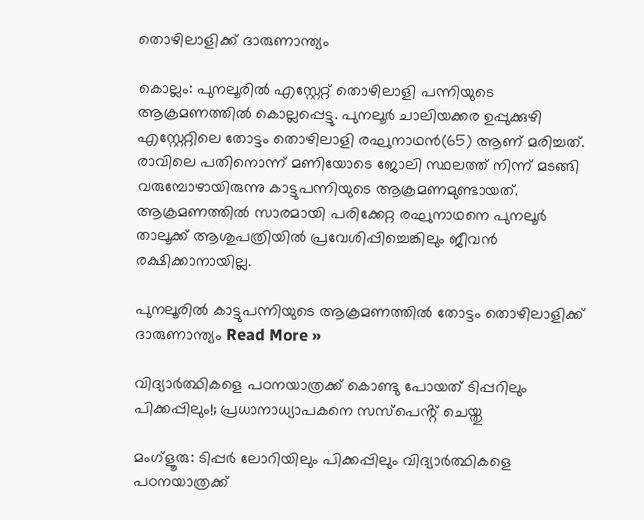തൊഴിലാളിക്ക് ദാരുണാന്ത്യം

കൊല്ലം: പുനലൂരിൽ എസ്റ്റേറ്റ് തൊഴിലാളി പന്നിയുടെ ആക്രമണത്തിൽ കൊല്ലപ്പെട്ടു. പുനലൂർ ചാലിയക്കര ഉപ്പുക്കുഴി എസ്റ്റേറ്റിലെ തോട്ടം തൊഴിലാളി രഘുനാഥൻ(65) ആണ് മരിച്ചത്. രാവിലെ പതിനൊന്ന് മണിയോടെ ജോലി സ്ഥലത്ത് നിന്ന് മടങ്ങി വരുമ്പോഴായിരുന്നു കാട്ടുപന്നിയുടെ ആക്രമണമുണ്ടായത്. ആക്രമണത്തിൽ സാരമായി പരിക്കേറ്റ രഘുനാഥനെ പുനലൂർ താലൂക്ക് ആശുപത്രിയിൽ പ്രവേശിപ്പിച്ചെങ്കിലും ജീവൻ രക്ഷിക്കാനായില്ല.

പുനലൂരിൽ കാട്ടുപന്നിയുടെ ആക്രമണത്തിൽ തോട്ടം തൊഴിലാളിക്ക് ദാരുണാന്ത്യം Read More »

വിദ്യാർത്ഥികളെ പഠനയാത്രക്ക് കൊണ്ടു പോയത് ടിപ്പറിലും പിക്കപ്പിലും!; പ്രധാനാധ്യാപകനെ സസ്പെൻ്റ് ചെയ്തു

മംഗ്ളൂരു: ടിപ്പർ ലോറിയിലും പിക്കപ്പിലും വിദ്യാർത്ഥികളെ പഠനയാത്രക്ക്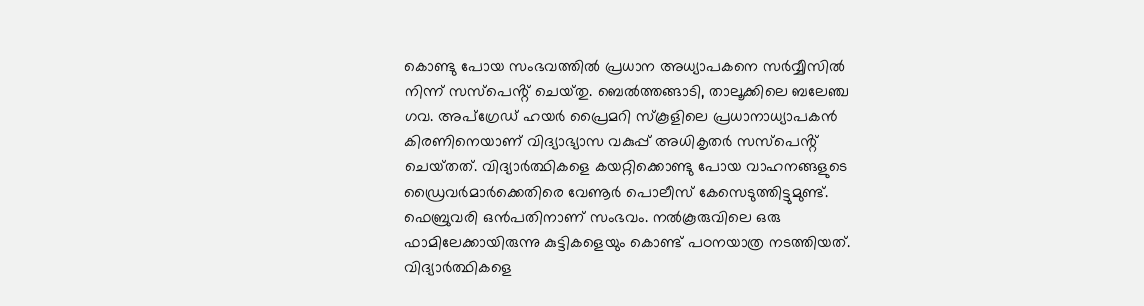കൊണ്ടു പോയ സംഭവത്തിൽ പ്രധാന അധ്യാപകനെ സർവ്വീസിൽ നിന്ന് സസ്പെൻ്റ് ചെയ്‌തു. ബെൽത്തങ്ങാടി, താലൂക്കിലെ ബലേഞ്ച ഗവ. അപ്‌ഗ്രേഡ് ഹയർ പ്രൈമറി സ്കൂ‌ളിലെ പ്രധാനാധ്യാപകൻ കിരണിനെയാണ് വിദ്യാഭ്യാസ വകുപ്പ് അധികൃതർ സസ്പെൻ്റ് ചെയ്‌തത്. വിദ്യാർത്ഥികളെ കയറ്റിക്കൊണ്ടു പോയ വാഹനങ്ങളുടെ ഡ്രൈവർമാർക്കെതിരെ വേണൂർ പൊലീസ് കേസെടുത്തിട്ടുമുണ്ട്. ഫെബ്രുവരി ഒൻപതിനാണ് സംഭവം. നൽകൂരുവിലെ ഒരു ഫാമിലേക്കായിരുന്നു കുട്ടികളെയും കൊണ്ട് പഠനയാത്ര നടത്തിയത്. വിദ്യാർത്ഥികളെ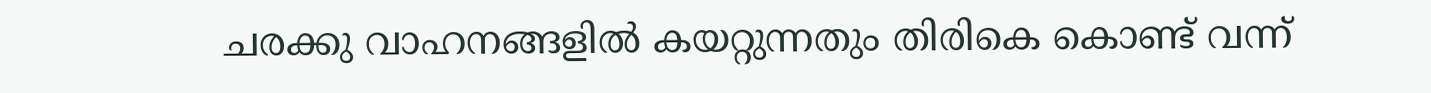ചരക്കു വാഹനങ്ങളിൽ കയറ്റുന്നതും തിരികെ കൊണ്ട് വന്ന്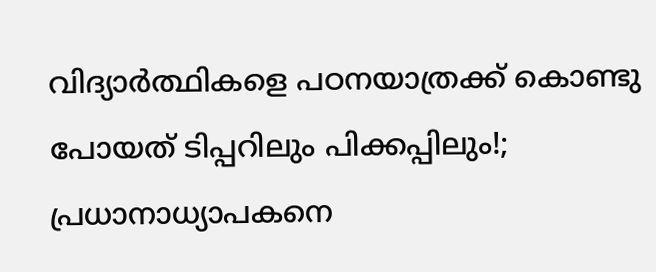വിദ്യാർത്ഥികളെ പഠനയാത്രക്ക് കൊണ്ടു പോയത് ടിപ്പറിലും പിക്കപ്പിലും!; പ്രധാനാധ്യാപകനെ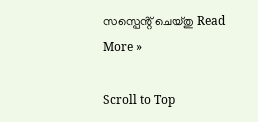സസ്പെൻ്റ് ചെയ്തു Read More »

Scroll to Top